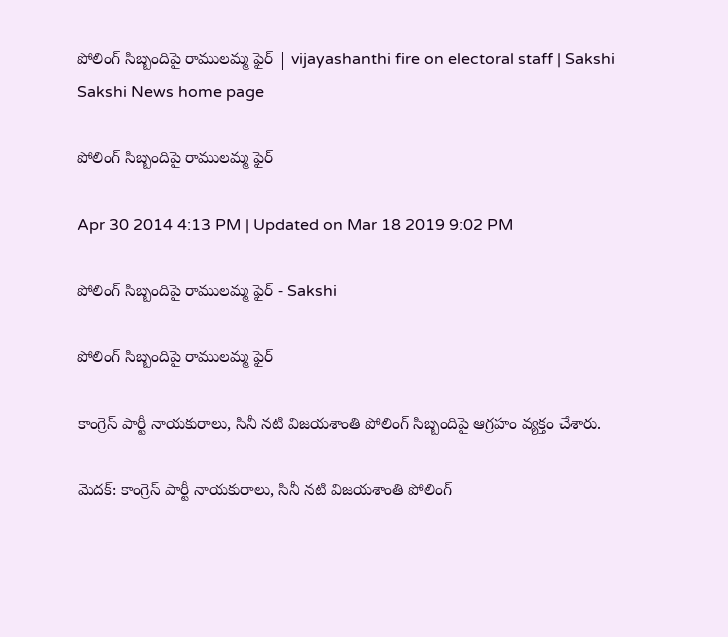పోలింగ్ సిబ్బందిపై రాములమ్మ ఫైర్ | vijayashanthi fire on electoral staff | Sakshi
Sakshi News home page

పోలింగ్ సిబ్బందిపై రాములమ్మ ఫైర్

Apr 30 2014 4:13 PM | Updated on Mar 18 2019 9:02 PM

పోలింగ్ సిబ్బందిపై రాములమ్మ ఫైర్ - Sakshi

పోలింగ్ సిబ్బందిపై రాములమ్మ ఫైర్

కాంగ్రెస్ పార్టీ నాయకురాలు, సినీ నటి విజయశాంతి పోలింగ్ సిబ్బందిపై ఆగ్రహం వ్యక్తం చేశారు.

మెదక్: కాంగ్రెస్ పార్టీ నాయకురాలు, సినీ నటి విజయశాంతి పోలింగ్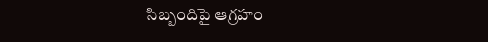సిబ్బందిపై ఆగ్రహం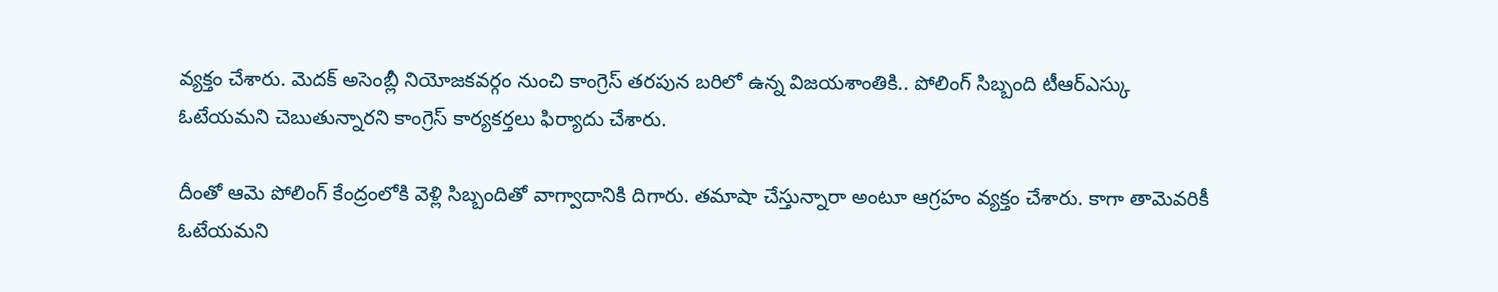వ్యక్తం చేశారు. మెదక్ అసెంబ్లీ నియోజకవర్గం నుంచి కాంగ్రెస్ తరపున బరిలో ఉన్న విజయశాంతికి.. పోలింగ్ సిబ్బంది టీఆర్ఎస్కు ఓటేయమని చెబుతున్నారని కాంగ్రెస్ కార్యకర్తలు ఫిర్యాదు చేశారు.

దీంతో ఆమె పోలింగ్ కేంద్రంలోకి వెళ్లి సిబ్బందితో వాగ్వాదానికి దిగారు. తమాషా చేస్తున్నారా అంటూ ఆగ్రహం వ్యక్తం చేశారు. కాగా తామెవరికీ ఓటేయమని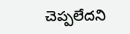చెప్పలేదని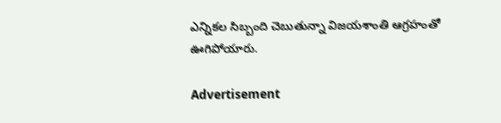ఎన్నికల సిబ్బంది చెబుతున్నా విజయశాంతి ఆగ్రహంతో ఊగిపోయారు.

Advertisement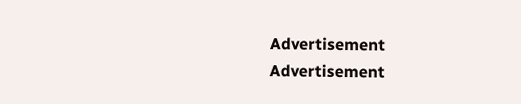Advertisement
Advertisement